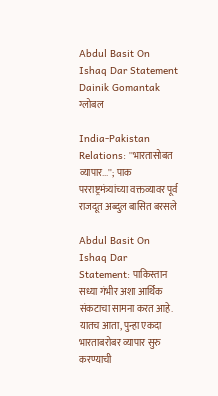Abdul Basit On Ishaq Dar Statement Dainik Gomantak
ग्लोबल

India-Pakistan Relations: ''भारतासोबत व्यापार...''; पाक परराष्ट्रमंत्र्यांच्या वक्तव्यावर पूर्व राजदूत अब्दुल बासित बरसले

Abdul Basit On Ishaq Dar Statement: पाकिस्तान सध्या गंभीर अशा आर्थिक संकटाचा सामना करत आहे. यातच आता, पुन्हा एकदा भारताबरोबर व्यापार सुरु करण्याची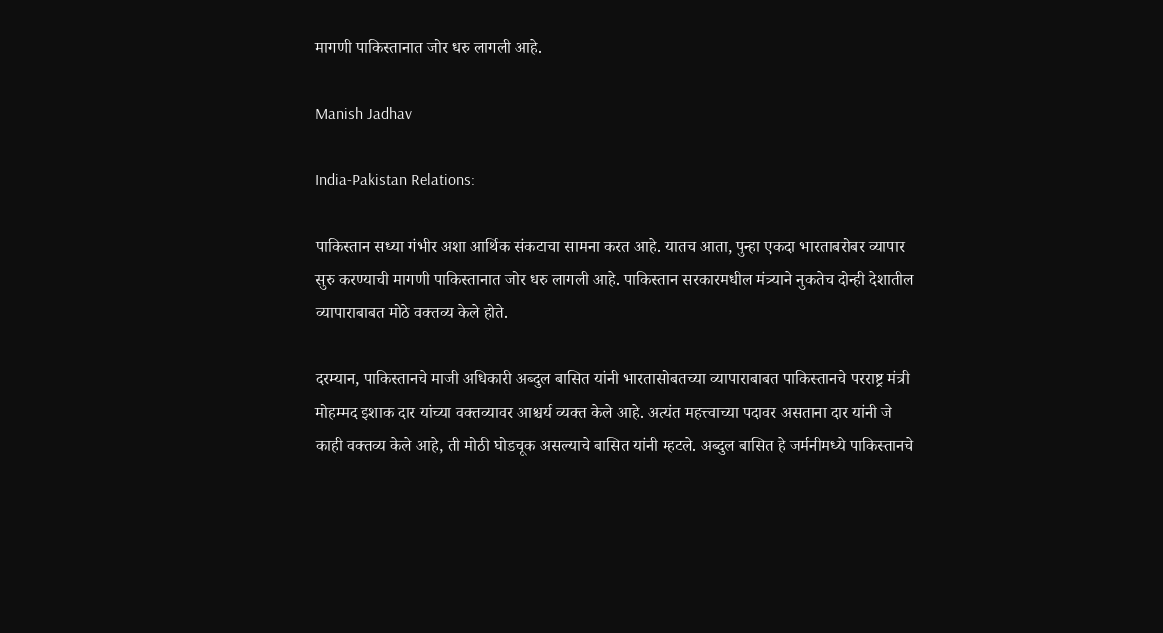मागणी पाकिस्तानात जोर धरु लागली आहे.

Manish Jadhav

India-Pakistan Relations:

पाकिस्तान सध्या गंभीर अशा आर्थिक संकटाचा सामना करत आहे. यातच आता, पुन्हा एकदा भारताबरोबर व्यापार सुरु करण्याची मागणी पाकिस्तानात जोर धरु लागली आहे. पाकिस्तान सरकारमधील मंत्र्याने नुकतेच दोन्ही देशातील व्यापाराबाबत मोठे वक्तव्य केले होते.

दरम्यान, पाकिस्तानचे माजी अधिकारी अब्दुल बासित यांनी भारतासोबतच्या व्यापाराबाबत पाकिस्तानचे परराष्ट्र मंत्री मोहम्मद इशाक दार यांच्या वक्तव्यावर आश्चर्य व्यक्त केले आहे. अत्यंत महत्त्वाच्या पदावर असताना दार यांनी जे काही वक्तव्य केले आहे, ती मोठी घोडचूक असल्याचे बासित यांनी म्हटले. अब्दुल बासित हे जर्मनीमध्ये पाकिस्तानचे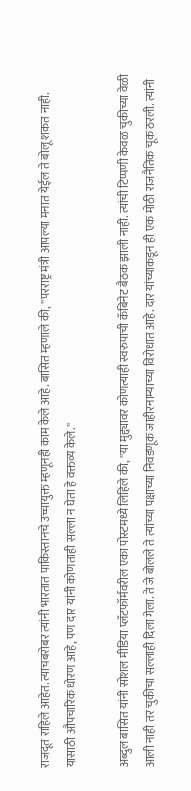राजदूत राहिले आहेत. त्याचबरोबर त्यांनी भारतात पाकिस्तानचे उच्चायुक्त म्हणूनही काम केले आहे. बासित म्हणाले की, ''परराष्ट्र मंत्री आपल्या मनात येईल ते बोलू शकत नाही. यासाठी औपचारिक धोरण आहे, पण दार यांनी कोणताही सल्ला न घेता हे वक्तव्य केले.''

अब्दुल बासित यांनी सोशल मीडिया प्लॅटफॉर्मवरील एका पोस्टमध्ये लिहिले की, ''या मुद्द्यावर कोणत्याही स्वरुपाची कॅबिनेट बैठक झाली नाही. त्यांची टिप्पणी केवळ चुकीच्या वेळी आली नाही तर चुकीचा सल्लाही दिला गेला. ते जे बोलले ते त्यांच्या पक्षाच्या निवडणूक जाहीरनाम्याच्या विरोधात आहे. दार यांच्याकडून ही एक मोठी राजनैतिक चूक ठरली. त्यांनी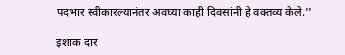पदभार स्वीकारल्यानंतर अवघ्या काही दिवसांनी हे वक्तव्य केले.''

इशाक दार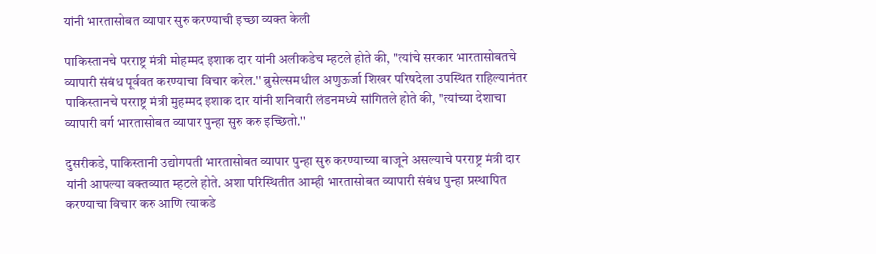यांनी भारतासोबत व्यापार सुरु करण्याची इच्छा व्यक्त केली

पाकिस्तानचे परराष्ट्र मंत्री मोहम्मद इशाक दार यांनी अलीकडेच म्हटले होते की, ''त्यांचे सरकार भारतासोबतचे व्यापारी संबंध पूर्ववत करण्याचा विचार करेल.'' ब्रुसेल्समधील अणुऊर्जा शिखर परिषदेला उपस्थित राहिल्यानंतर पाकिस्तानचे परराष्ट्र मंत्री मुहम्मद इशाक दार यांनी शनिवारी लंडनमध्ये सांगितले होते की, ''त्यांच्या देशाचा व्यापारी वर्ग भारतासोबत व्यापार पुन्हा सुरु करु इच्छितो.''

दुसरीकडे, पाकिस्तानी उद्योगपती भारतासोबत व्यापार पुन्हा सुरु करण्याच्या बाजूने असल्याचे परराष्ट्र मंत्री दार यांनी आपल्या वक्तव्यात म्हटले होते. अशा परिस्थितीत आम्ही भारतासोबत व्यापारी संबंध पुन्हा प्रस्थापित करण्याचा विचार करु आणि त्याकडे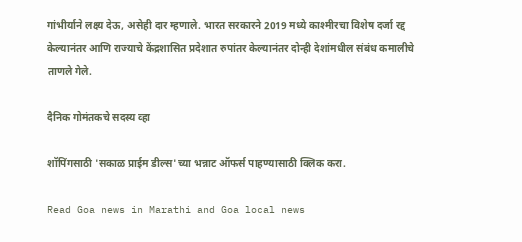गांभीर्याने लक्ष्य देऊ, असेही दार म्हणाले. भारत सरकारने 2019 मध्ये काश्मीरचा विशेष दर्जा रद्द केल्यानंतर आणि राज्याचे केंद्रशासित प्रदेशात रुपांतर केल्यानंतर दोन्ही देशांमधील संबंध कमालीचे ताणले गेले.

दैनिक गोमंतकचे सदस्य व्हा

शॉपिंगसाठी 'सकाळ प्राईम डील्स'च्या भन्नाट ऑफर्स पाहण्यासाठी क्लिक करा.

Read Goa news in Marathi and Goa local news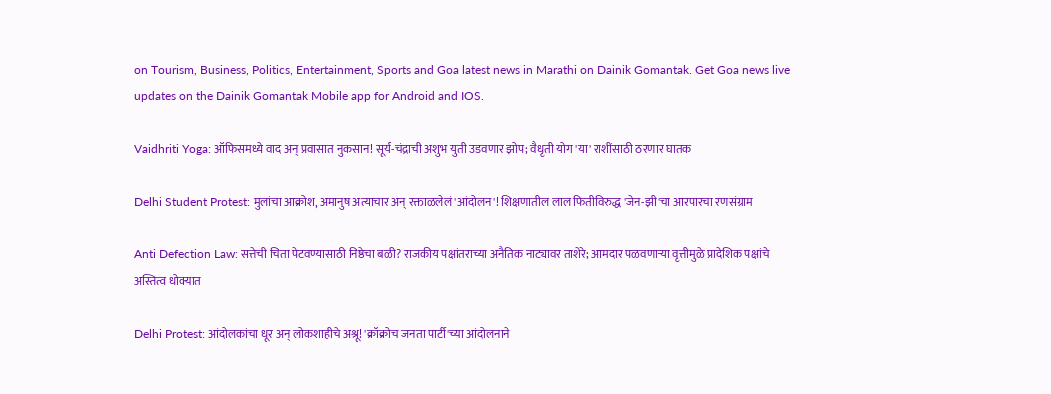on Tourism, Business, Politics, Entertainment, Sports and Goa latest news in Marathi on Dainik Gomantak. Get Goa news live updates on the Dainik Gomantak Mobile app for Android and IOS.

Vaidhriti Yoga: ऑफिसमध्ये वाद अन् प्रवासात नुकसान! सूर्य-चंद्राची अशुभ युती उडवणार झोप; वैधृती योग 'या' राशींसाठी ठरणार घातक

Delhi Student Protest: मुलांचा आक्रोश, अमानुष अत्याचार अन् रक्ताळलेलं 'आंदोलन'! शिक्षणातील लाल फितीविरुद्ध 'जेन-झी'चा आरपारचा रणसंग्राम

Anti Defection Law: सत्तेची चिता पेटवण्यासाठी निष्ठेचा बळी? राजकीय पक्षांतराच्या अनैतिक नाट्यावर ताशेरे; आमदार पळवणाऱ्या वृत्तीमुळे प्रादेशिक पक्षांचे अस्तित्व धोक्यात

Delhi Protest: आंदोलकांचा धूर अन् लोकशाहीचे अश्रू! 'क्रॉक्रोच जनता पार्टी'च्या आंदोलनाने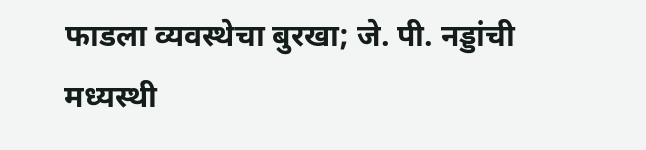फाडला व्यवस्थेचा बुरखा; जे. पी. नड्डांची मध्यस्थी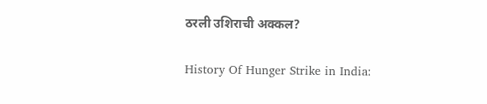ठरली उशिराची अक्कल?

History Of Hunger Strike in India: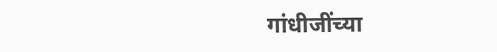गांधीजींच्या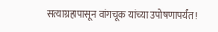सत्याग्रहापासून वांगचूक यांच्या उपोषणापर्यंत!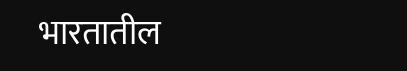भारतातील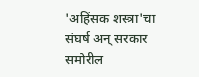'अहिंसक शस्त्रा'चा संघर्ष अन् सरकार समोरील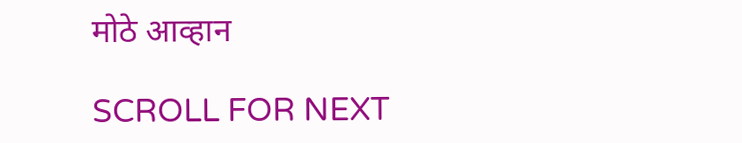मोठे आव्हान

SCROLL FOR NEXT